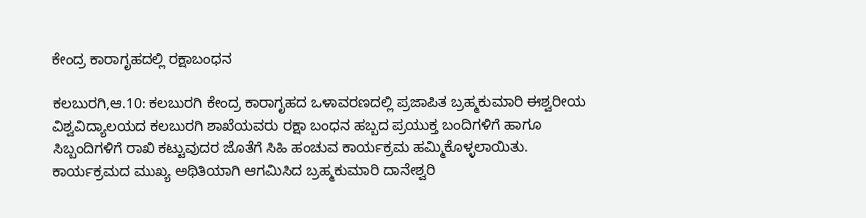ಕೇಂದ್ರ ಕಾರಾಗೃಹದಲ್ಲಿ ರಕ್ಷಾಬಂಧನ

ಕಲಬುರಗಿ,ಆ.10: ಕಲಬುರಗಿ ಕೇಂದ್ರ ಕಾರಾಗೃಹದ ಒಳಾವರಣದಲ್ಲಿ ಪ್ರಜಾಪಿತ ಬ್ರಹ್ಮಕುಮಾರಿ ಈಶ್ವರೀಯ ವಿಶ್ವವಿದ್ಯಾಲಯದ ಕಲಬುರಗಿ ಶಾಖೆಯವರು ರಕ್ಷಾ ಬಂಧನ ಹಬ್ಬದ ಪ್ರಯುಕ್ತ ಬಂದಿಗಳಿಗೆ ಹಾಗೂ ಸಿಬ್ಬಂದಿಗಳಿಗೆ ರಾಖಿ ಕಟ್ಟುವುದರ ಜೊತೆಗೆ ಸಿಹಿ ಹಂಚುವ ಕಾರ್ಯಕ್ರಮ ಹಮ್ಮಿಕೊಳ್ಳಲಾಯಿತು.
ಕಾರ್ಯಕ್ರಮದ ಮುಖ್ಯ ಅಥಿತಿಯಾಗಿ ಆಗಮಿಸಿದ ಬ್ರಹ್ಮಕುಮಾರಿ ದಾನೇಶ್ವರಿ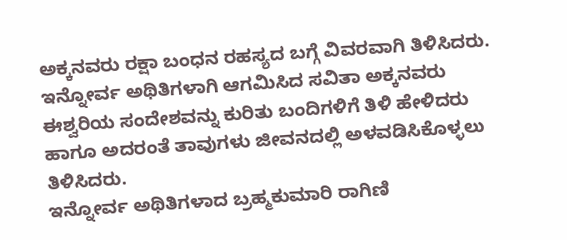ಅಕ್ಕನವರು ರಕ್ಷಾ ಬಂಧನ ರಹಸ್ಯದ ಬಗ್ಗೆ ವಿವರವಾಗಿ ತಿಳಿಸಿದರು. ಇನ್ನೋರ್ವ ಅಥಿತಿಗಳಾಗಿ ಆಗಮಿಸಿದ ಸವಿತಾ ಅಕ್ಕನವರು ಈಶ್ವರಿಯ ಸಂದೇಶವನ್ನು ಕುರಿತು ಬಂದಿಗಳಿಗೆ ತಿಳಿ ಹೇಳಿದರು ಹಾಗೂ ಅದರಂತೆ ತಾವುಗಳು ಜೀವನದಲ್ಲಿ ಅಳವಡಿಸಿಕೊಳ್ಳಲು ತಿಳಿಸಿದರು.
ಇನ್ನೋರ್ವ ಅಥಿತಿಗಳಾದ ಬ್ರಹ್ಮಕುಮಾರಿ ರಾಗಿಣಿ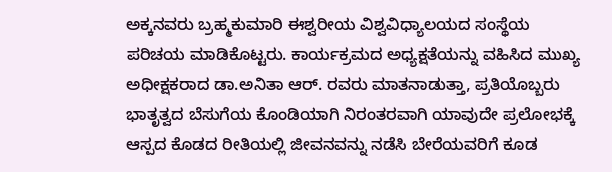ಅಕ್ಕನವರು ಬ್ರಹ್ಮಕುಮಾರಿ ಈಶ್ವರೀಯ ವಿಶ್ವವಿಧ್ಯಾಲಯದ ಸಂಸ್ಥೆಯ ಪರಿಚಯ ಮಾಡಿಕೊಟ್ಟರು. ಕಾರ್ಯಕ್ರಮದ ಅಧ್ಯಕ್ಷತೆಯನ್ನು ವಹಿಸಿದ ಮುಖ್ಯ ಅಧೀಕ್ಷಕರಾದ ಡಾ.ಅನಿತಾ ಆರ್. ರವರು ಮಾತನಾಡುತ್ತಾ, ಪ್ರತಿಯೊಬ್ಬರು ಭಾತೃತ್ವದ ಬೆಸುಗೆಯ ಕೊಂಡಿಯಾಗಿ ನಿರಂತರವಾಗಿ ಯಾವುದೇ ಪ್ರಲೋಭಕ್ಕೆ ಆಸ್ಪದ ಕೊಡದ ರೀತಿಯಲ್ಲಿ ಜೀವನವನ್ನು ನಡೆಸಿ ಬೇರೆಯವರಿಗೆ ಕೂಡ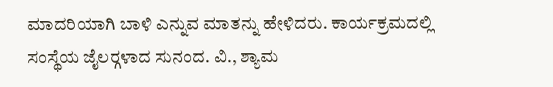ಮಾದರಿಯಾಗಿ ಬಾಳಿ ಎನ್ನುವ ಮಾತನ್ನು ಹೇಳಿದರು. ಕಾರ್ಯಕ್ರಮದಲ್ಲಿ ಸಂಸ್ಥೆಯ ಜೈಲರ್‍ಗಳಾದ ಸುನಂದ. ವಿ., ಶ್ಯಾಮ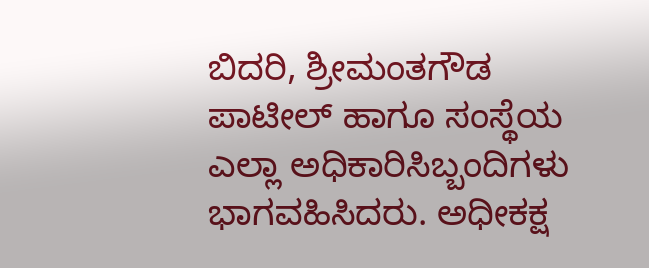ಬಿದರಿ, ಶ್ರೀಮಂತಗೌಡ ಪಾಟೀಲ್ ಹಾಗೂ ಸಂಸ್ಥೆಯ ಎಲ್ಲಾ ಅಧಿಕಾರಿಸಿಬ್ಬಂದಿಗಳು ಭಾಗವಹಿಸಿದರು. ಅಧೀಕಕ್ಷ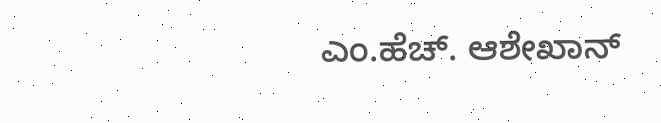ಎಂ.ಹೆಚ್. ಆಶೇಖಾನ್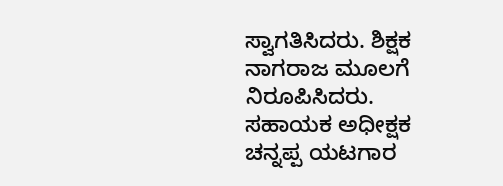ಸ್ವಾಗತಿಸಿದರು. ಶಿಕ್ಷಕ ನಾಗರಾಜ ಮೂಲಗೆ ನಿರೂಪಿಸಿದರು. ಸಹಾಯಕ ಅಧೀಕ್ಷಕ ಚನ್ನಪ್ಪ ಯಟಗಾರ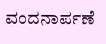ವಂದನಾರ್ಪಣೆ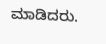ಮಾಡಿದರು.